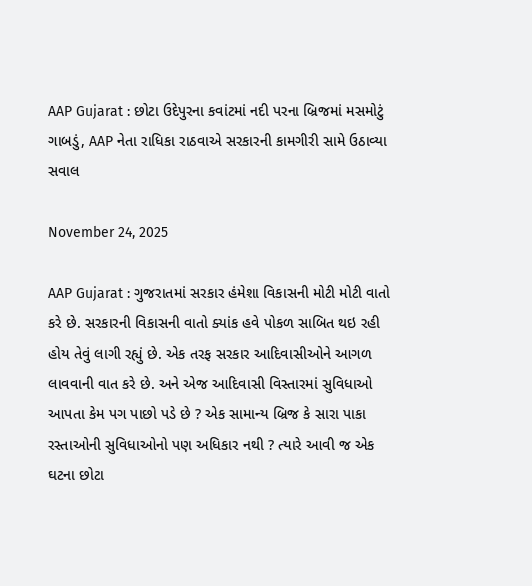AAP Gujarat : છોટા ઉદેપુરના કવાંટમાં નદી પરના બ્રિજમાં મસમોટું ગાબડું, AAP નેતા રાધિકા રાઠવાએ સરકારની કામગીરી સામે ઉઠાવ્યા સવાલ

November 24, 2025

AAP Gujarat : ગુજરાતમાં સરકાર હંમેશા વિકાસની મોટી મોટી વાતો કરે છે. સરકારની વિકાસની વાતો ક્યાંક હવે પોકળ સાબિત થઇ રહી હોય તેવું લાગી રહ્યું છે. એક તરફ સરકાર આદિવાસીઓને આગળ લાવવાની વાત કરે છે. અને એજ આદિવાસી વિસ્તારમાં સુવિધાઓ આપતા કેમ પગ પાછો પડે છે ? એક સામાન્ય બ્રિજ કે સારા પાકા રસ્તાઓની સુવિધાઓનો પણ અધિકાર નથી ? ત્યારે આવી જ એક ઘટના છોટા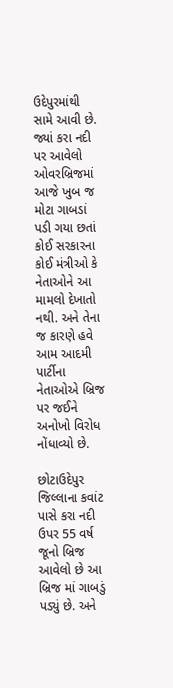ઉદેપુરમાંથી સામે આવી છે. જ્યાં કરા નદી પર આવેલો ઓવરબ્રિજમાં આજે ખુબ જ મોટા ગાબડાં પડી ગયા છતાં કોઈ સરકારના કોઈ મંત્રીઓ કે નેતાઓને આ મામલો દેખાતો નથી. અને તેના જ કારણે હવે આમ આદમી પાર્ટીના નેતાઓએ બ્રિજ પર જઈને અનોખો વિરોધ નોંધાવ્યો છે.

છોટાઉદેપુર જિલ્લાના કવાંટ પાસે કરા નદી ઉપર 55 વર્ષ જૂનો બ્રિજ આવેલો છે આ બ્રિજ માં ગાબડું પડ્યું છે. અને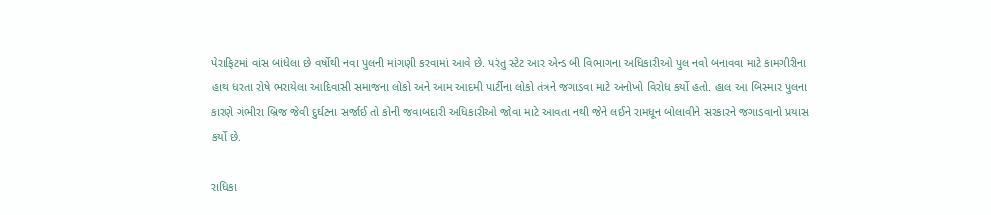પેરાફિટમાં વાંસ બાંધેલા છે વર્ષોથી નવા પુલની માંગણી કરવામાં આવે છે. પરંતુ સ્ટેટ આર એન્ડ બી વિભાગના અધિકારીઓ પુલ નવો બનાવવા માટે કામગીરીના હાથ ધરતા રોષે ભરાયેલા આદિવાસી સમાજના લોકો અને આમ આદમી પાર્ટીના લોકો તંત્રને જગાડવા માટે અનોખો વિરોધ કર્યો હતો. હાલ આ બિસ્માર પુલના કારણે ગંભીરા બ્રિજ જેવી દુર્ઘટના સર્જાઈ તો કોની જવાબદારી અધિકારીઓ જોવા માટે આવતા નથી જેને લઈને રામધૂન બોલાવીને સરકારને જગાડવાનો પ્રયાસ કર્યો છે.

રાધિકા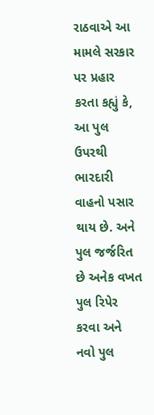રાઠવાએ આ મામલે સરકાર પર પ્રહાર કરતા કહ્યું કે, આ પુલ ઉપરથી ભારદારી વાહનો પસાર થાય છે. અને પુલ જર્જરિત છે અનેક વખત પુલ રિપેર કરવા અને નવો પુલ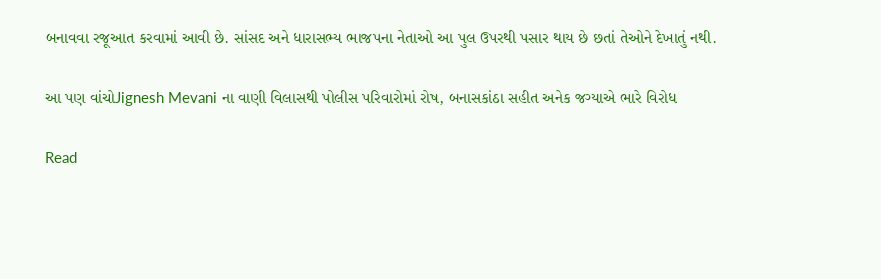બનાવવા રજૂઆત કરવામાં આવી છે. સાંસદ અને ધારાસભ્ય ભાજપના નેતાઓ આ પુલ ઉપરથી પસાર થાય છે છતાં તેઓને દેખાતું નથી.

આ પણ વાંચોJignesh Mevani ના વાણી વિલાસથી પોલીસ પરિવારોમાં રોષ, બનાસકાંઠા સહીત અનેક જગ્યાએ ભારે વિરોધ

Read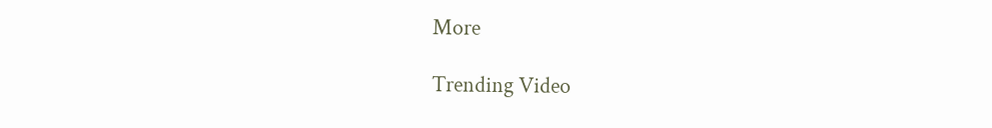More

Trending Video